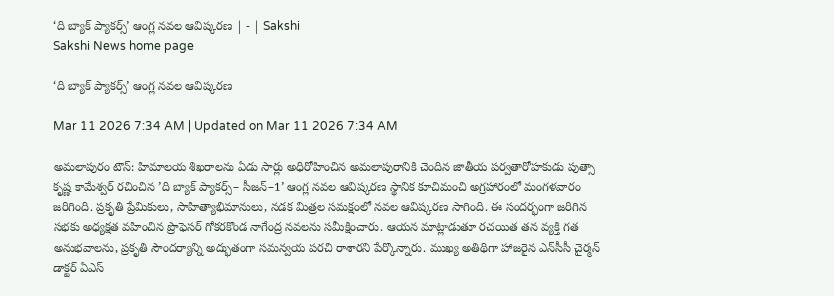‘ది బ్యాక్‌ ప్యాకర్స్‌’ ఆంగ్ల నవల ఆవిష్కరణ | - | Sakshi
Sakshi News home page

‘ది బ్యాక్‌ ప్యాకర్స్‌’ ఆంగ్ల నవల ఆవిష్కరణ

Mar 11 2026 7:34 AM | Updated on Mar 11 2026 7:34 AM

అమలాపురం టౌన్‌: హిమాలయ శిఖరాలను ఏడు సార్లు అధిరోహించిన అమలాపురానికి చెందిన జాతీయ పర్వతారోహకుడు పుత్సా కృష్ణ కామేశ్వర్‌ రచించిన ’ది బ్యాక్‌ ప్యాకర్స్‌– సీజన్‌–1’ ఆంగ్ల నవల ఆవిష్కరణ స్థానిక కూచిమంచి అగ్రహారంలో మంగళవారం జరిగింది. ప్రకృతి ప్రేమికులు, సాహిత్యాభిమానులు, నడక మిత్రల సమక్షంలో నవల ఆవిష్కరణ సాగింది. ఈ సందర్భంగా జరిగిన సభకు అధ్యక్షత వహించిన ప్రొఫెసర్‌ గోకరకొండ నాగేంద్ర నవలను సమీక్షించారు. ఆయన మాట్లాడుతూ రచయిత తన వ్యక్తి గత అనుభవాలను, ప్రకృతి సౌందర్యాన్ని అద్భుతంగా సమన్వయ పరచి రాశారని పేర్కొన్నారు. ముఖ్య అతిథిగా హాజరైన ఎన్‌సీసీ చైర్మన్‌ డాక్టర్‌ ఏఎస్‌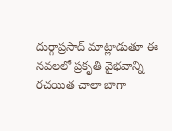దుర్గాప్రసాద్‌ మాట్లాడుతూ ఈ నవలలో ప్రకృతి వైభవాన్ని రచయిత చాలా బాగా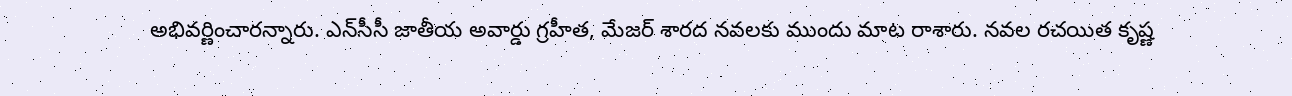అభివర్ణించారన్నారు. ఎన్‌సీసీ జాతీయ అవార్డు గ్రహీత, మేజర్‌ శారద నవలకు ముందు మాట రాశారు. నవల రచయిత కృష్ణ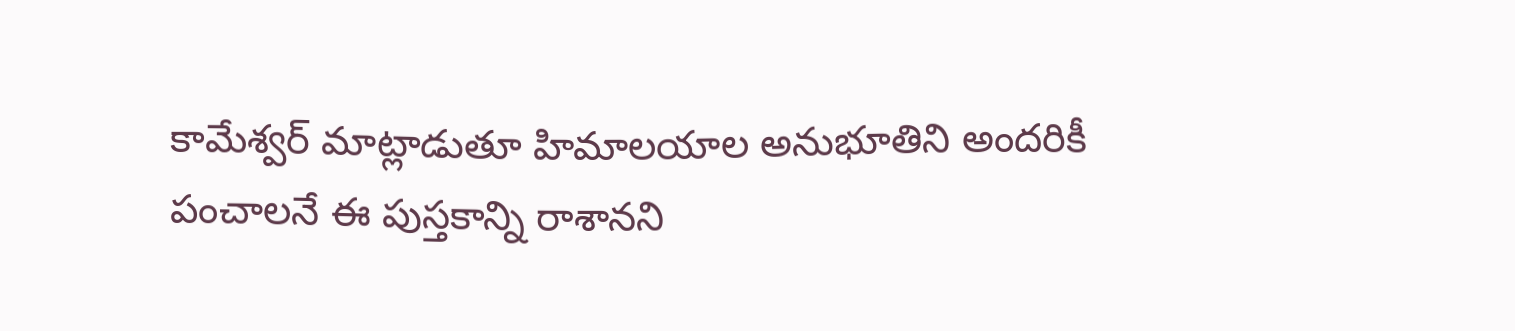కామేశ్వర్‌ మాట్లాడుతూ హిమాలయాల అనుభూతిని అందరికీ పంచాలనే ఈ పుస్తకాన్ని రాశానని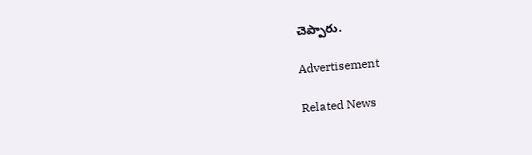చెప్పారు.

Advertisement

Related News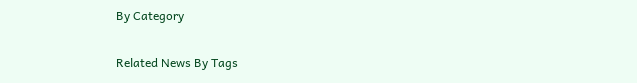By Category

Related News By Tags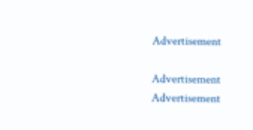Advertisement

Advertisement
Advertisement